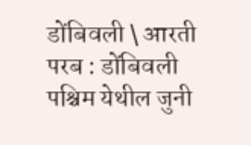डोंबिवली \ आरती परब : डोंबिवली पश्चिम येथील जुनी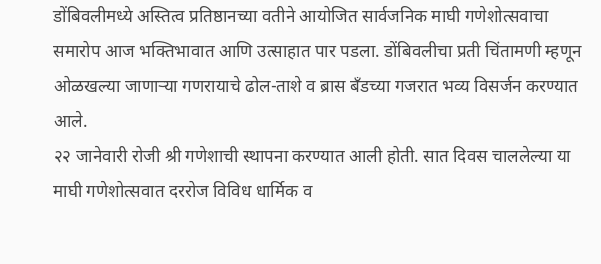डोंबिवलीमध्ये अस्तित्व प्रतिष्ठानच्या वतीने आयोजित सार्वजनिक माघी गणेशोत्सवाचा समारोप आज भक्तिभावात आणि उत्साहात पार पडला. डोंबिवलीचा प्रती चिंतामणी म्हणून ओळखल्या जाणाऱ्या गणरायाचे ढोल-ताशे व ब्रास बँडच्या गजरात भव्य विसर्जन करण्यात आले.
२२ जानेवारी रोजी श्री गणेशाची स्थापना करण्यात आली होती. सात दिवस चाललेल्या या माघी गणेशोत्सवात दररोज विविध धार्मिक व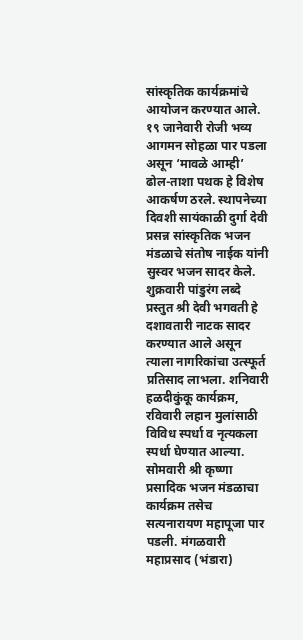सांस्कृतिक कार्यक्रमांचे आयोजन करण्यात आले. १९ जानेवारी रोजी भव्य आगमन सोहळा पार पडला असून ‘मावळे आम्ही’ ढोल-ताशा पथक हे विशेष आकर्षण ठरले. स्थापनेच्या दिवशी सायंकाळी दुर्गा देवी प्रसन्न सांस्कृतिक भजन मंडळाचे संतोष नाईक यांनी सुस्वर भजन सादर केले.
शुक्रवारी पांडुरंग लब्दे प्रस्तुत श्री देवी भगवती हे दशावतारी नाटक सादर करण्यात आले असून त्याला नागरिकांचा उत्स्फूर्त प्रतिसाद लाभला. शनिवारी हळदीकुंकू कार्यक्रम, रविवारी लहान मुलांसाठी विविध स्पर्धा व नृत्यकला स्पर्धा घेण्यात आल्या. सोमवारी श्री कृष्णा प्रसादिक भजन मंडळाचा कार्यक्रम तसेच सत्यनारायण महापूजा पार पडली. मंगळवारी महाप्रसाद (भंडारा)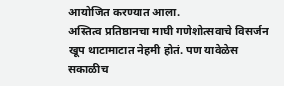आयोजित करण्यात आला.
अस्तित्व प्रतिष्ठानचा माघी गणेशोत्सवाचे विसर्जन खूप थाटामाटात नेहमी होतं. पण यावेळेस सकाळीच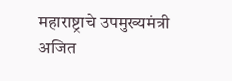महाराष्ट्राचे उपमुख्यमंत्री अजित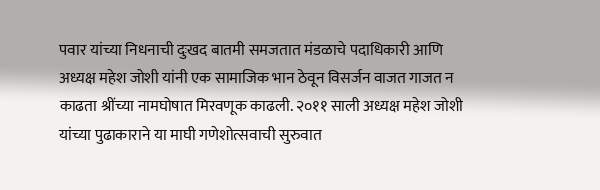पवार यांच्या निधनाची दुःखद बातमी समजतात मंडळाचे पदाधिकारी आणि अध्यक्ष महेश जोशी यांनी एक सामाजिक भान ठेवून विसर्जन वाजत गाजत न काढता श्रींच्या नामघोषात मिरवणूक काढली. २०११ साली अध्यक्ष महेश जोशी यांच्या पुढाकाराने या माघी गणेशोत्सवाची सुरुवात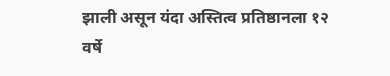झाली असून यंदा अस्तित्व प्रतिष्ठानला १२ वर्षे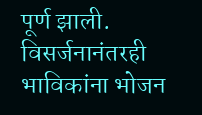पूर्ण झाली. विसर्जनानंतरही भाविकांना भोजन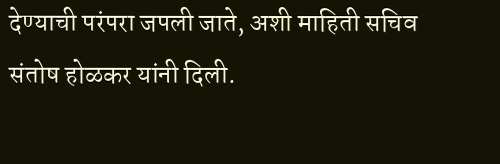देण्याची परंपरा जपली जाते, अशी माहिती सचिव संतोष होळकर यांनी दिली.